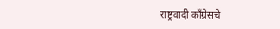राष्ट्रवादी काँग्रेसचे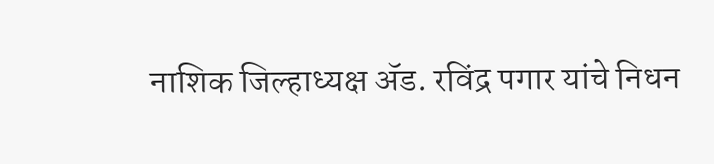नाशिक जिल्हाध्यक्ष ॲड. रविंद्र पगार यांचे निधन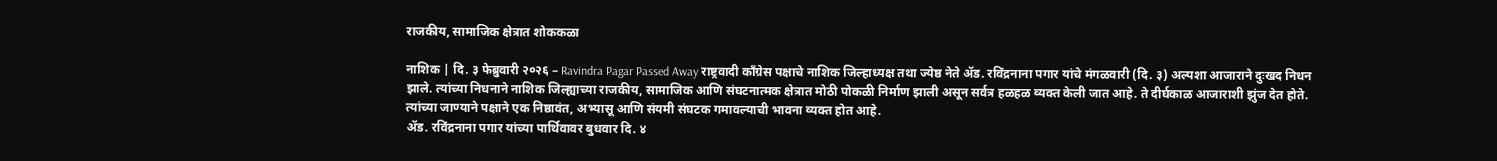राजकीय, सामाजिक क्षेत्रात शोककळा

नाशिक | दि. ३ फेब्रुवारी २०२६ – Ravindra Pagar Passed Away राष्ट्रवादी काँग्रेस पक्षाचे नाशिक जिल्हाध्यक्ष तथा ज्येष्ठ नेते ॲड. रविंद्रनाना पगार यांचे मंगळवारी (दि. ३) अल्पशा आजाराने दुःखद निधन झाले. त्यांच्या निधनाने नाशिक जिल्ह्याच्या राजकीय, सामाजिक आणि संघटनात्मक क्षेत्रात मोठी पोकळी निर्माण झाली असून सर्वत्र हळहळ व्यक्त केली जात आहे. ते दीर्घकाळ आजाराशी झुंज देत होते. त्यांच्या जाण्याने पक्षाने एक निष्ठावंत, अभ्यासू आणि संयमी संघटक गमावल्याची भावना व्यक्त होत आहे.
ॲड. रविंद्रनाना पगार यांच्या पार्थिवावर बुधवार दि. ४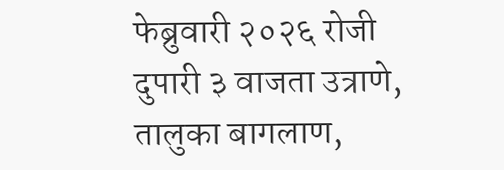फेब्रुवारी २०२६ रोजी दुपारी ३ वाजता उत्राणे, तालुका बागलाण,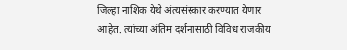जिल्हा नाशिक येथे अंत्यसंस्कार करण्यात येणार आहेत. त्यांच्या अंतिम दर्शनासाठी विविध राजकीय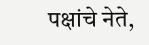पक्षांचे नेते,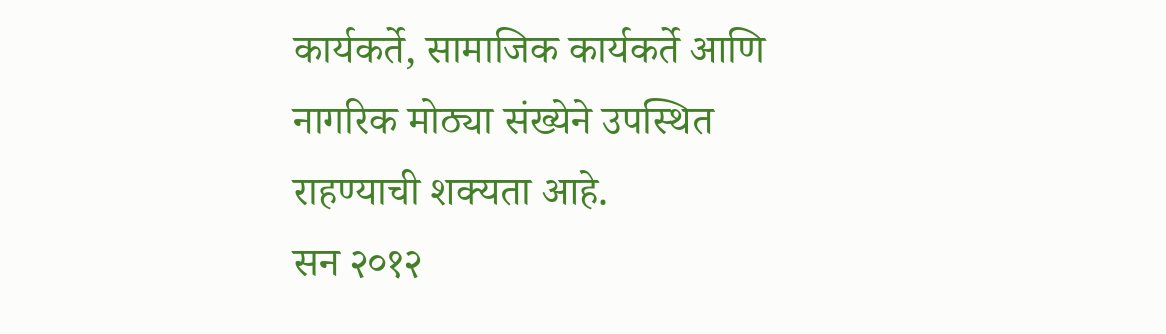कार्यकर्ते, सामाजिक कार्यकर्ते आणि नागरिक मोठ्या संख्येने उपस्थित राहण्याची शक्यता आहे.
सन २०१२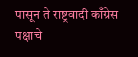पासून ते राष्ट्रवादी काँग्रेस पक्षाचे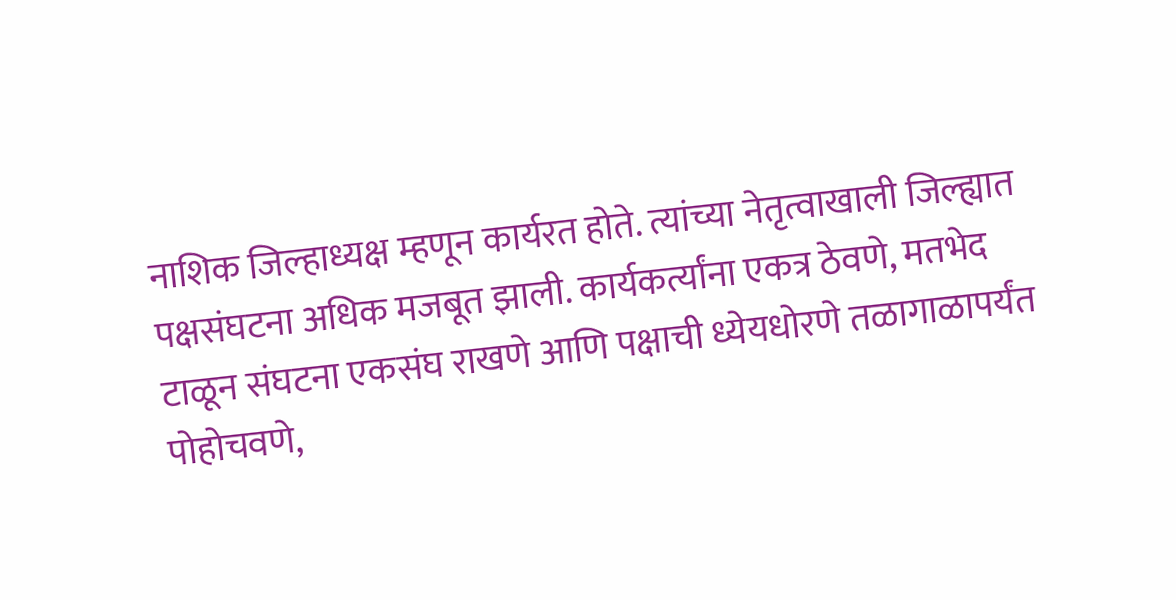नाशिक जिल्हाध्यक्ष म्हणून कार्यरत होते. त्यांच्या नेतृत्वाखाली जिल्ह्यात पक्षसंघटना अधिक मजबूत झाली. कार्यकर्त्यांना एकत्र ठेवणे, मतभेद टाळून संघटना एकसंघ राखणे आणि पक्षाची ध्येयधोरणे तळागाळापर्यंत पोहोचवणे,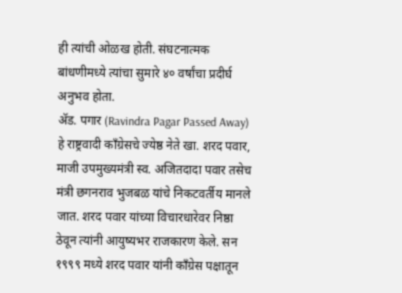ही त्यांची ओळख होती. संघटनात्मक बांधणीमध्ये त्यांचा सुमारे ४० वर्षांचा प्रदीर्घ अनुभव होता.
ॲड. पगार (Ravindra Pagar Passed Away) हे राष्ट्रवादी काँग्रेसचे ज्येष्ठ नेते खा. शरद पवार, माजी उपमुख्यमंत्री स्व. अजितदादा पवार तसेच मंत्री छगनराव भुजबळ यांचे निकटवर्तीय मानले जात. शरद पवार यांच्या विचारधारेवर निष्ठा ठेवून त्यांनी आयुष्यभर राजकारण केले. सन १९९९ मध्ये शरद पवार यांनी काँग्रेस पक्षातून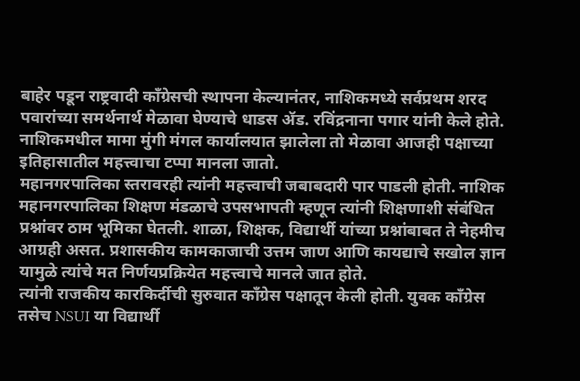बाहेर पडून राष्ट्रवादी काँग्रेसची स्थापना केल्यानंतर, नाशिकमध्ये सर्वप्रथम शरद पवारांच्या समर्थनार्थ मेळावा घेण्याचे धाडस ॲड. रविंद्रनाना पगार यांनी केले होते. नाशिकमधील मामा मुंगी मंगल कार्यालयात झालेला तो मेळावा आजही पक्षाच्या इतिहासातील महत्त्वाचा टप्पा मानला जातो.
महानगरपालिका स्तरावरही त्यांनी महत्त्वाची जबाबदारी पार पाडली होती. नाशिक महानगरपालिका शिक्षण मंडळाचे उपसभापती म्हणून त्यांनी शिक्षणाशी संबंधित प्रश्नांवर ठाम भूमिका घेतली. शाळा, शिक्षक, विद्यार्थी यांच्या प्रश्नांबाबत ते नेहमीच आग्रही असत. प्रशासकीय कामकाजाची उत्तम जाण आणि कायद्याचे सखोल ज्ञान यामुळे त्यांचे मत निर्णयप्रक्रियेत महत्त्वाचे मानले जात होते.
त्यांनी राजकीय कारकिर्दीची सुरुवात काँग्रेस पक्षातून केली होती. युवक काँग्रेस तसेच NSUI या विद्यार्थी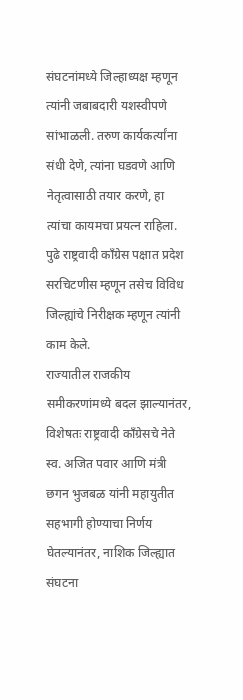संघटनांमध्ये जिल्हाध्यक्ष म्हणून त्यांनी जबाबदारी यशस्वीपणे सांभाळली. तरुण कार्यकर्त्यांना संधी देणे, त्यांना घडवणे आणि नेतृत्वासाठी तयार करणे, हा त्यांचा कायमचा प्रयत्न राहिला. पुढे राष्ट्रवादी काँग्रेस पक्षात प्रदेश सरचिटणीस म्हणून तसेच विविध जिल्ह्यांचे निरीक्षक म्हणून त्यांनी काम केले.
राज्यातील राजकीय समीकरणांमध्ये बदल झाल्यानंतर, विशेषतः राष्ट्रवादी काँग्रेसचे नेते स्व. अजित पवार आणि मंत्री छगन भुजबळ यांनी महायुतीत सहभागी होण्याचा निर्णय घेतल्यानंतर, नाशिक जिल्ह्यात संघटना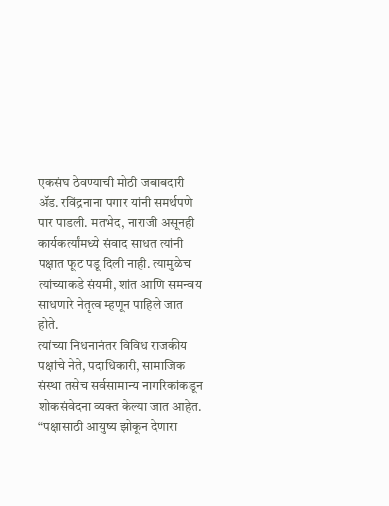एकसंघ ठेवण्याची मोठी जबाबदारी ॲड. रविंद्रनाना पगार यांनी समर्थपणे पार पाडली. मतभेद, नाराजी असूनही कार्यकर्त्यांमध्ये संवाद साधत त्यांनी पक्षात फूट पडू दिली नाही. त्यामुळेच त्यांच्याकडे संयमी, शांत आणि समन्वय साधणारे नेतृत्व म्हणून पाहिले जात होते.
त्यांच्या निधनानंतर विविध राजकीय पक्षांचे नेते, पदाधिकारी, सामाजिक संस्था तसेच सर्वसामान्य नागरिकांकडून शोकसंवेदना व्यक्त केल्या जात आहेत. “पक्षासाठी आयुष्य झोकून देणारा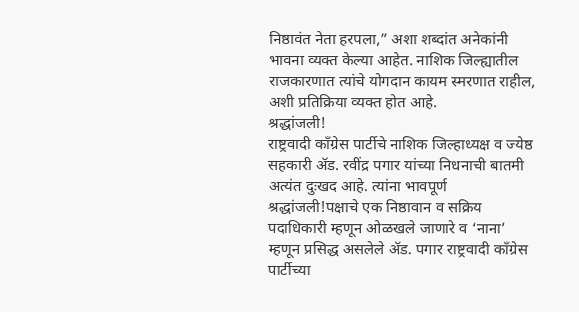निष्ठावंत नेता हरपला,” अशा शब्दांत अनेकांनी भावना व्यक्त केल्या आहेत. नाशिक जिल्ह्यातील राजकारणात त्यांचे योगदान कायम स्मरणात राहील, अशी प्रतिक्रिया व्यक्त होत आहे.
श्रद्धांजली!
राष्ट्रवादी काँग्रेस पार्टीचे नाशिक जिल्हाध्यक्ष व ज्येष्ठ सहकारी ॲड. रवींद्र पगार यांच्या निधनाची बातमी अत्यंत दुःखद आहे. त्यांना भावपूर्ण श्रद्धांजली!पक्षाचे एक निष्ठावान व सक्रिय पदाधिकारी म्हणून ओळखले जाणारे व ‘नाना’ म्हणून प्रसिद्ध असलेले ॲड. पगार राष्ट्रवादी काँग्रेस पार्टीच्या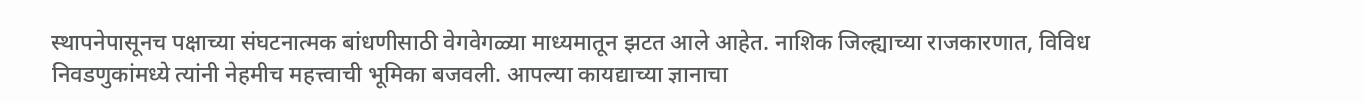स्थापनेपासूनच पक्षाच्या संघटनात्मक बांधणीसाठी वेगवेगळ्या माध्यमातून झटत आले आहेत. नाशिक जिल्ह्याच्या राजकारणात, विविध निवडणुकांमध्ये त्यांनी नेहमीच महत्त्वाची भूमिका बजवली. आपल्या कायद्याच्या ज्ञानाचा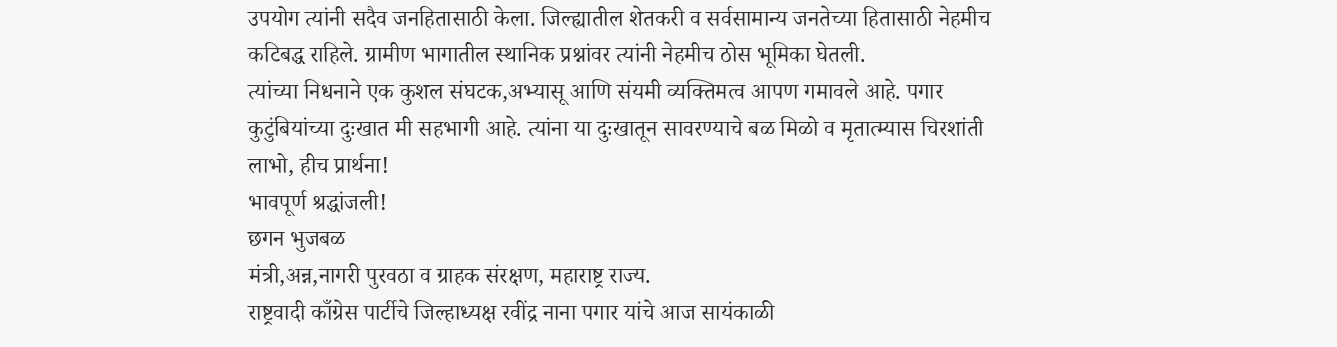उपयोग त्यांनी सदैव जनहितासाठी केला. जिल्ह्यातील शेतकरी व सर्वसामान्य जनतेच्या हितासाठी नेहमीच कटिबद्ध राहिले. ग्रामीण भागातील स्थानिक प्रश्नांवर त्यांनी नेहमीच ठोस भूमिका घेतली.
त्यांच्या निधनाने एक कुशल संघटक,अभ्यासू आणि संयमी व्यक्तिमत्व आपण गमावले आहे. पगार कुटुंबियांच्या दुःखात मी सहभागी आहे. त्यांना या दुःखातून सावरण्याचे बळ मिळो व मृतात्म्यास चिरशांती लाभो, हीच प्रार्थना!
भावपूर्ण श्रद्धांजली!
छगन भुजबळ
मंत्री,अन्न,नागरी पुरवठा व ग्राहक संरक्षण, महाराष्ट्र राज्य.
राष्ट्रवादी काँग्रेस पार्टीचे जिल्हाध्यक्ष रवींद्र नाना पगार यांचे आज सायंकाळी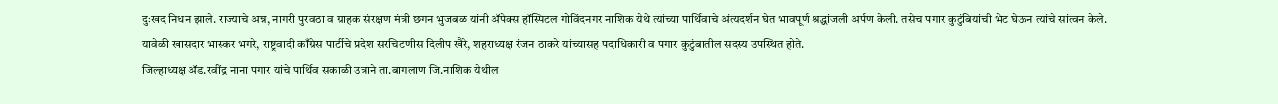दुःखद निधन झाले. राज्याचे अन्न, नागरी पुरवठा व ग्राहक संरक्षण मंत्री छगन भुजबळ यांनी ॲपेक्स हॉस्पिटल गोविंदनगर नाशिक येथे त्यांच्या पार्थिवाचे अंत्यदर्शन घेत भावपूर्ण श्रद्धांजली अर्पण केली. तसेच पगार कुटुंबियांची भेट घेऊन त्यांचे सांत्वन केले.
यावेळी खासदार भास्कर भगरे, राष्ट्रवादी काँग्रेस पार्टीचे प्रदेश सरचिटणीस दिलीप खैरे, शहराध्यक्ष रंजन ठाकरे यांच्यासह पदाधिकारी व पगार कुटुंबातील सदस्य उपस्थित होते.
जिल्हाध्यक्ष ॲड.रवींद्र नाना पगार यांचे पार्थिव सकाळी उत्राने ता.बागलाण जि.नाशिक येथील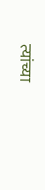त्यांच्या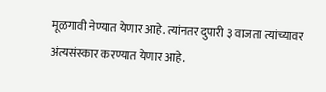मूळगावी नेण्यात येणार आहे. त्यांनतर दुपारी ३ वाजता त्यांच्यावर अंत्यसंस्कार करण्यात येणार आहे.